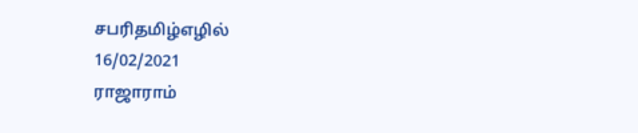சபரிதமிழ்எழில்
16/02/2021
ராஜாராம்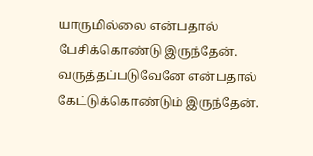யாருமில்லை என்பதால்
பேசிக்கொண்டு இருந்தேன்.
வருத்தப்படுவேனே என்பதால்
கேட்டுக்கொண்டும் இருந்தேன்.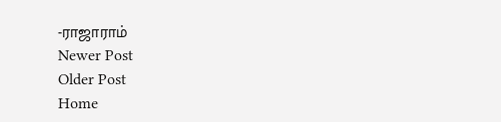-ராஜாராம்
Newer Post
Older Post
Home